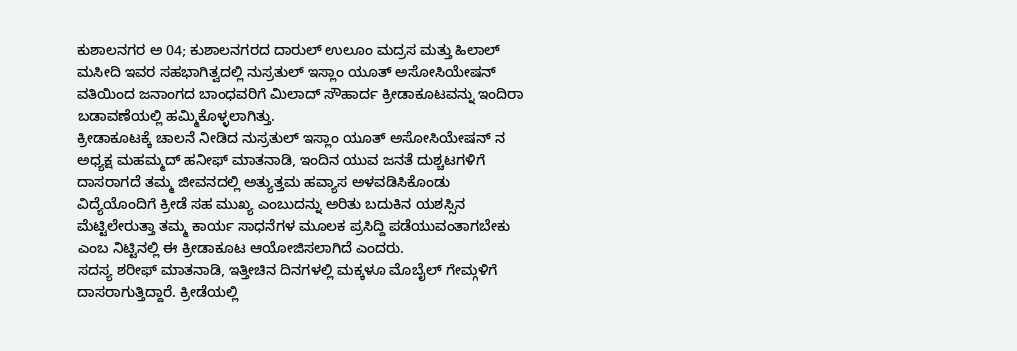ಕುಶಾಲನಗರ ಅ 04; ಕುಶಾಲನಗರದ ದಾರುಲ್ ಉಲೂಂ ಮದ್ರಸ ಮತ್ತು ಹಿಲಾಲ್ ಮಸೀದಿ ಇವರ ಸಹಭಾಗಿತ್ವದಲ್ಲಿ ನುಸ್ರತುಲ್ ಇಸ್ಲಾಂ ಯೂತ್ ಅಸೋಸಿಯೇಷನ್ ವತಿಯಿಂದ ಜನಾಂಗದ ಬಾಂಧವರಿಗೆ ಮಿಲಾದ್ ಸೌಹಾರ್ದ ಕ್ರೀಡಾಕೂಟವನ್ನು ಇಂದಿರಾ ಬಡಾವಣೆಯಲ್ಲಿ ಹಮ್ಮಿಕೊಳ್ಳಲಾಗಿತ್ತು.
ಕ್ರೀಡಾಕೂಟಕ್ಕೆ ಚಾಲನೆ ನೀಡಿದ ನುಸ್ರತುಲ್ ಇಸ್ಲಾಂ ಯೂತ್ ಅಸೋಸಿಯೇಷನ್ ನ ಅಧ್ಯಕ್ಷ ಮಹಮ್ಮದ್ ಹನೀಫ್ ಮಾತನಾಡಿ, ಇಂದಿನ ಯುವ ಜನತೆ ದುಶ್ಚಟಗಳಿಗೆ ದಾಸರಾಗದೆ ತಮ್ಮ ಜೀವನದಲ್ಲಿ ಅತ್ಯುತ್ತಮ ಹವ್ಯಾಸ ಅಳವಡಿಸಿಕೊಂಡು ವಿದ್ಯೆಯೊಂದಿಗೆ ಕ್ರೀಡೆ ಸಹ ಮುಖ್ಯ ಎಂಬುದನ್ನು ಅರಿತು ಬದುಕಿನ ಯಶಸ್ಸಿನ ಮೆಟ್ಟಿಲೇರುತ್ತಾ ತಮ್ಮ ಕಾರ್ಯ ಸಾಧನೆಗಳ ಮೂಲಕ ಪ್ರಸಿದ್ದಿ ಪಡೆಯುವಂತಾಗಬೇಕು ಎಂಬ ನಿಟ್ಟಿನಲ್ಲಿ ಈ ಕ್ರೀಡಾಕೂಟ ಆಯೋಜಿಸಲಾಗಿದೆ ಎಂದರು.
ಸದಸ್ಯ ಶರೀಫ್ ಮಾತನಾಡಿ, ಇತ್ತೀಚಿನ ದಿನಗಳಲ್ಲಿ ಮಕ್ಕಳೂ ಮೊಬೈಲ್ ಗೇಮ್ಗಳಿಗೆ ದಾಸರಾಗುತ್ತಿದ್ದಾರೆ. ಕ್ರೀಡೆಯಲ್ಲಿ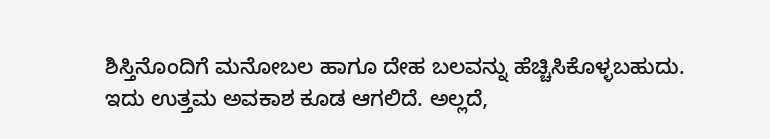ಶಿಸ್ತಿನೊಂದಿಗೆ ಮನೋಬಲ ಹಾಗೂ ದೇಹ ಬಲವನ್ನು ಹೆಚ್ಚಿಸಿಕೊಳ್ಳಬಹುದು.
ಇದು ಉತ್ತಮ ಅವಕಾಶ ಕೂಡ ಆಗಲಿದೆ. ಅಲ್ಲದೆ,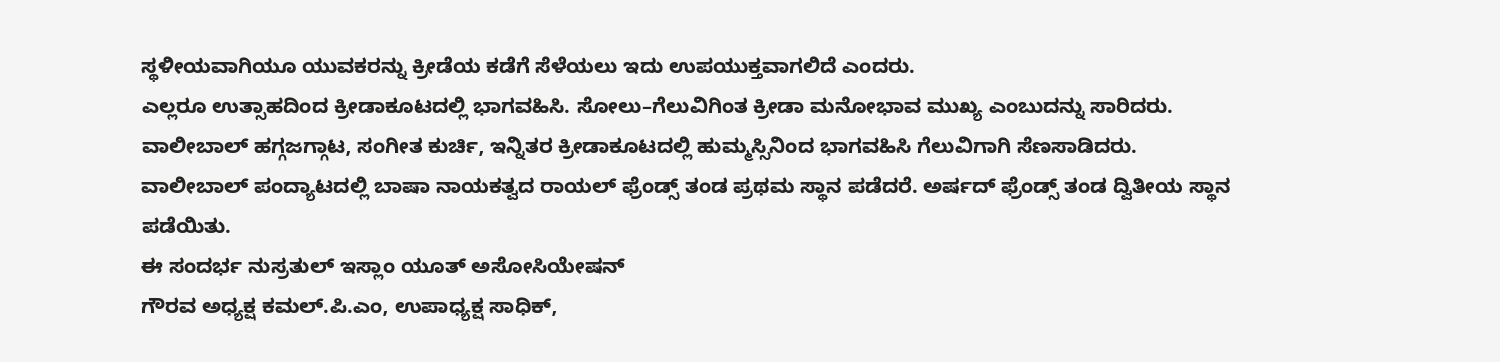ಸ್ಥಳೀಯವಾಗಿಯೂ ಯುವಕರನ್ನು ಕ್ರೀಡೆಯ ಕಡೆಗೆ ಸೆಳೆಯಲು ಇದು ಉಪಯುಕ್ತವಾಗಲಿದೆ ಎಂದರು.
ಎಲ್ಲರೂ ಉತ್ಸಾಹದಿಂದ ಕ್ರೀಡಾಕೂಟದಲ್ಲಿ ಭಾಗವಹಿಸಿ. ಸೋಲು–ಗೆಲುವಿಗಿಂತ ಕ್ರೀಡಾ ಮನೋಭಾವ ಮುಖ್ಯ ಎಂಬುದನ್ನು ಸಾರಿದರು.
ವಾಲೀಬಾಲ್ ಹಗ್ಗಜಗ್ಗಾಟ, ಸಂಗೀತ ಕುರ್ಚಿ, ಇನ್ನಿತರ ಕ್ರೀಡಾಕೂಟದಲ್ಲಿ ಹುಮ್ಮಸ್ಸಿನಿಂದ ಭಾಗವಹಿಸಿ ಗೆಲುವಿಗಾಗಿ ಸೆಣಸಾಡಿದರು.
ವಾಲೀಬಾಲ್ ಪಂದ್ಯಾಟದಲ್ಲಿ ಬಾಷಾ ನಾಯಕತ್ವದ ರಾಯಲ್ ಫ್ರೆಂಡ್ಸ್ ತಂಡ ಪ್ರಥಮ ಸ್ಥಾನ ಪಡೆದರೆ. ಅರ್ಷದ್ ಫ್ರೆಂಡ್ಸ್ ತಂಡ ದ್ವಿತೀಯ ಸ್ಥಾನ ಪಡೆಯಿತು.
ಈ ಸಂದರ್ಭ ನುಸ್ರತುಲ್ ಇಸ್ಲಾಂ ಯೂತ್ ಅಸೋಸಿಯೇಷನ್
ಗೌರವ ಅಧ್ಯಕ್ಷ ಕಮಲ್.ಪಿ.ಎಂ, ಉಪಾಧ್ಯಕ್ಷ ಸಾಧಿಕ್,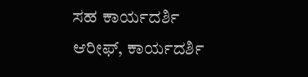ಸಹ ಕಾರ್ಯದರ್ಶಿ ಆರೀಫ್, ಕಾರ್ಯದರ್ಶಿ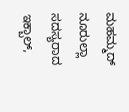ಮಹಮ್ಮದ್ ನೂರುಲ್ಲಾ ಸದಸ್ಯರಾದ ಇಕ್ಬಾಲ್,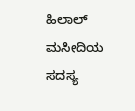ಹಿಲಾಲ್ ಮಸೀದಿಯ ಸದಸ್ಯ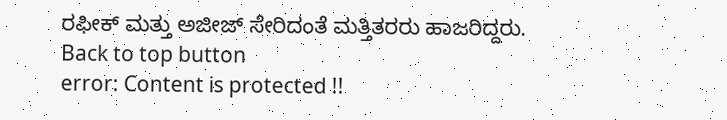ರಫೀಕ್ ಮತ್ತು ಅಜೀಜ್ ಸೇರಿದಂತೆ ಮತ್ತಿತರರು ಹಾಜರಿದ್ದರು.
Back to top button
error: Content is protected !!